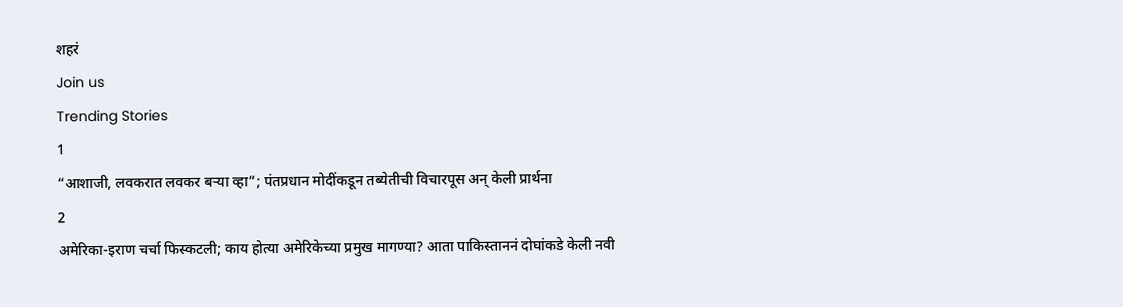शहरं
Join us
Trending Stories
1
“आशाजी, लवकरात लवकर बऱ्या व्हा”; पंतप्रधान मोदींकडून तब्येतीची विचारपूस अन् केली प्रार्थना
2
अमेरिका-इराण चर्चा फिस्कटली; काय होत्या अमेरिकेच्या प्रमुख मागण्या? आता पाकिस्ताननं दोघांकडे केली नवी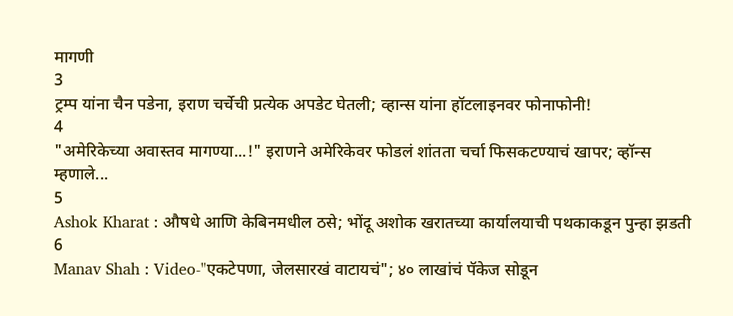मागणी
3
ट्रम्प यांना चैन पडेना, इराण चर्चेची प्रत्येक अपडेट घेतली; व्हान्स यांना हॉटलाइनवर फोनाफोनी!
4
"अमेरिकेच्या अवास्तव मागण्या...!" इराणने अमेरिकेवर फोडलं शांतता चर्चा फिसकटण्याचं खापर; व्हॉन्स म्हणाले...
5
Ashok Kharat : औषधे आणि केबिनमधील ठसे; भोंदू अशोक खरातच्या कार्यालयाची पथकाकडून पुन्हा झडती
6
Manav Shah : Video-"एकटेपणा, जेलसारखं वाटायचं"; ४० लाखांचं पॅकेज सोडून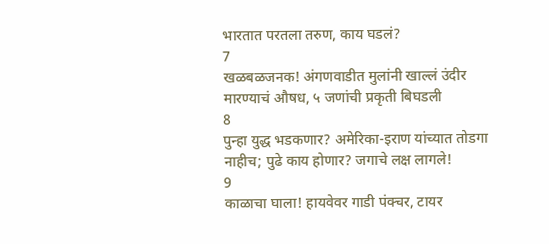भारतात परतला तरुण, काय घडलं?
7
खळबळजनक! अंगणवाडीत मुलांनी खाल्लं उंदीर मारण्याचं औषध, ५ जणांची प्रकृती बिघडली
8
पुन्हा युद्ध भडकणार? अमेरिका-इराण यांच्यात तोडगा नाहीच; पुढे काय होणार? जगाचे लक्ष लागले!
9
काळाचा घाला! हायवेवर गाडी पंक्चर, टायर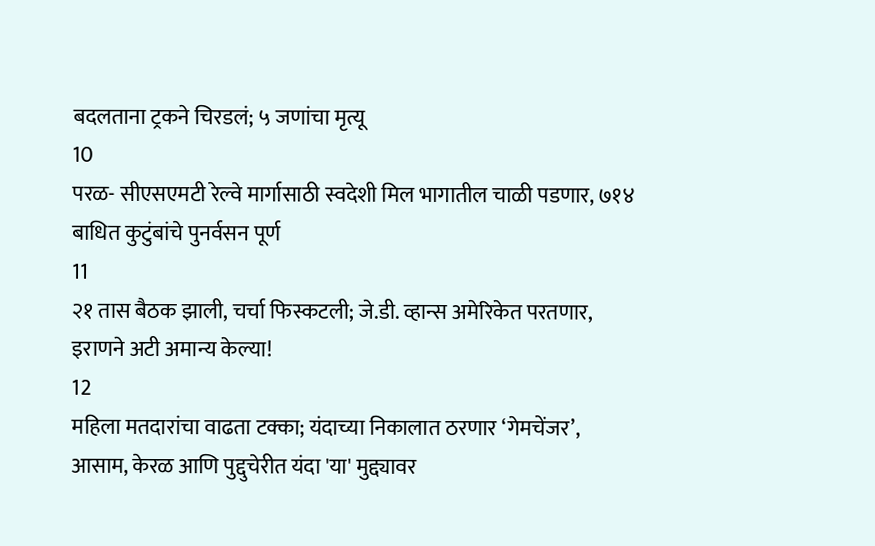बदलताना ट्रकने चिरडलं; ५ जणांचा मृत्यू
10
परळ- सीएसएमटी रेल्वे मार्गासाठी स्वदेशी मिल भागातील चाळी पडणार, ७१४ बाधित कुटुंबांचे पुनर्वसन पूर्ण
11
२१ तास बैठक झाली, चर्चा फिस्कटली; जे.डी. व्हान्स अमेरिकेत परतणार, इराणने अटी अमान्य केल्या!
12
महिला मतदारांचा वाढता टक्का; यंदाच्या निकालात ठरणार ‘गेमचेंजर’, आसाम, केरळ आणि पुद्दुचेरीत यंदा 'या' मुद्द्यावर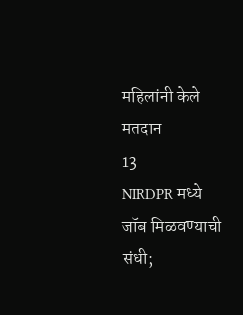महिलांनी केले मतदान
13
NIRDPR मध्ये जॉब मिळवण्याची संधी;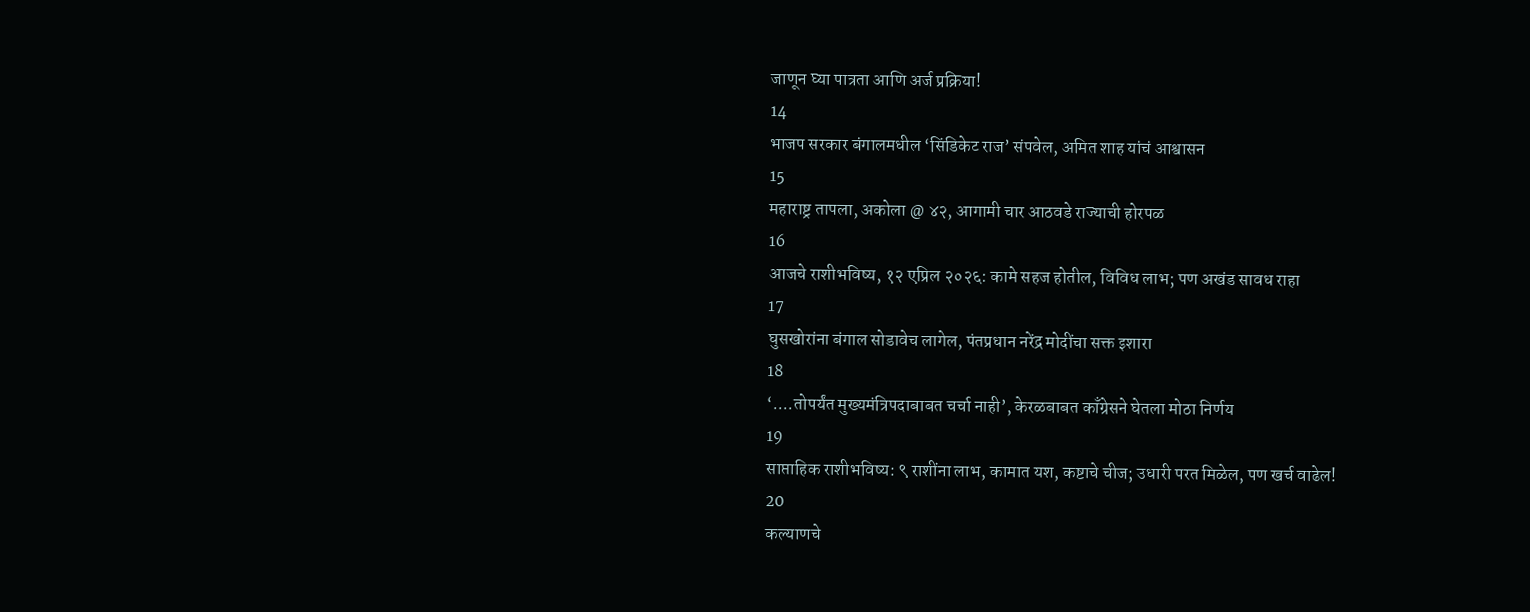जाणून घ्या पात्रता आणि अर्ज प्रक्रिया!
14
भाजप सरकार बंगालमधील ‘सिंडिकेट राज’ संपवेल, अमित शाह यांचं आश्वासन
15
महाराष्ट्र तापला, अकोला @ ४२, आगामी चार आठवडे राज्याची होरपळ
16
आजचे राशीभविष्य, १२ एप्रिल २०२६: कामे सहज होतील, विविध लाभ; पण अखंड सावध राहा
17
घुसखोरांना बंगाल सोडावेच लागेल, पंतप्रधान नरेंद्र मोदींचा सक्त इशारा
18
‘....तोपर्यंत मुख्यमंत्रिपदाबाबत चर्चा नाही’, केरळबाबत काँग्रेसने घेतला मोठा निर्णय
19
साप्ताहिक राशीभविष्य: ९ राशींना लाभ, कामात यश, कष्टाचे चीज; उधारी परत मिळेल, पण खर्च वाढेल!
20
कल्याणचे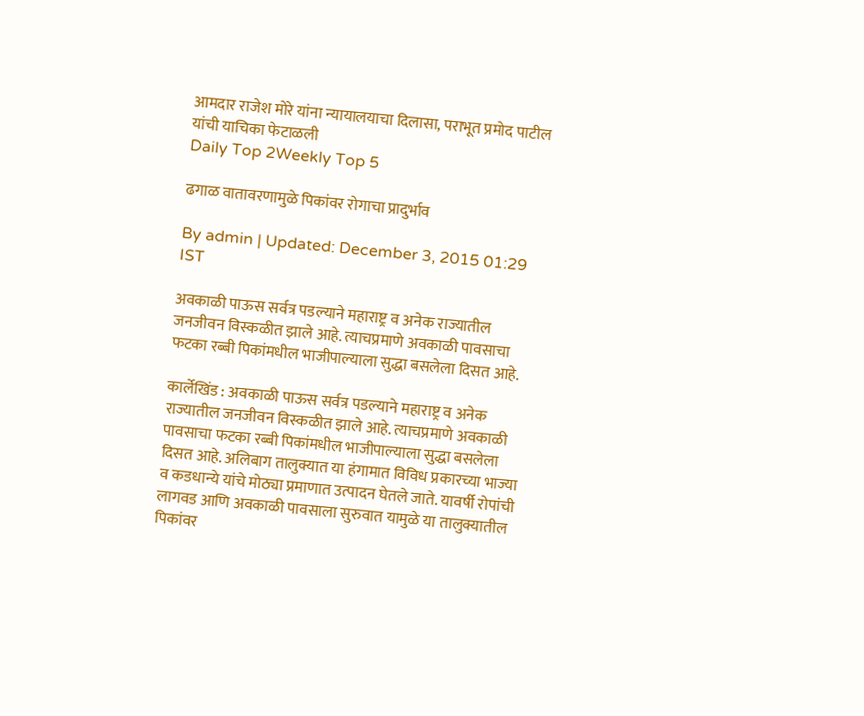आमदार राजेश मोरे यांना न्यायालयाचा दिलासा, पराभूत प्रमोद पाटील यांची याचिका फेटाळली
Daily Top 2Weekly Top 5

ढगाळ वातावरणामुळे पिकांवर रोगाचा प्रादुर्भाव

By admin | Updated: December 3, 2015 01:29 IST

अवकाळी पाऊस सर्वत्र पडल्याने महाराष्ट्र व अनेक राज्यातील जनजीवन विस्कळीत झाले आहे. त्याचप्रमाणे अवकाळी पावसाचा फटका रब्बी पिकांमधील भाजीपाल्याला सुद्धा बसलेला दिसत आहे.

कार्लेखिंड : अवकाळी पाऊस सर्वत्र पडल्याने महाराष्ट्र व अनेक राज्यातील जनजीवन विस्कळीत झाले आहे. त्याचप्रमाणे अवकाळी पावसाचा फटका रब्बी पिकांमधील भाजीपाल्याला सुद्धा बसलेला दिसत आहे. अलिबाग तालुक्यात या हंगामात विविध प्रकारच्या भाज्या व कडधान्ये यांचे मोठ्या प्रमाणात उत्पादन घेतले जाते. यावर्षी रोपांची लागवड आणि अवकाळी पावसाला सुरुवात यामुळे या तालुक्यातील पिकांवर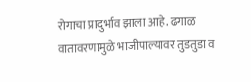रोगाचा प्रादुर्भाव झाला आहे. ढगाळ वातावरणामुळे भाजीपाल्यावर तुडतुडा व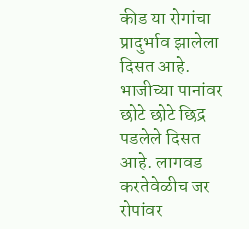कीड या रोगांचा प्रादुर्भाव झालेला दिसत आहे. भाजीच्या पानांवर छोटे छोटे छिद्र पडलेले दिसत आहे. लागवड करतेवेळीच जर रोपांवर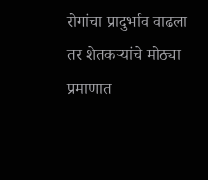रोगांचा प्रादुर्भाव वाढला तर शेतकऱ्यांचे मोठ्या प्रमाणात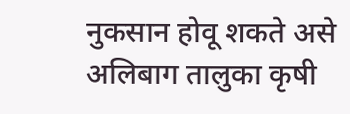नुकसान होवू शकते असे अलिबाग तालुका कृषी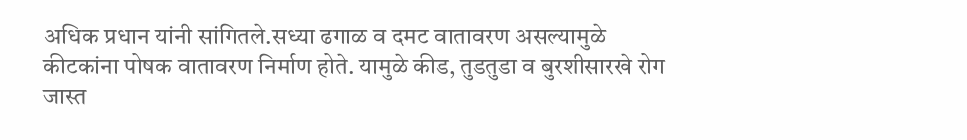अधिक प्रधान यांनी सांगितले.सध्या ढगाळ व दमट वातावरण असल्यामुळे कीटकांना पोषक वातावरण निर्माण होते. यामुळे कीड, तुडतुडा व बुरशीसारखे रोग जास्त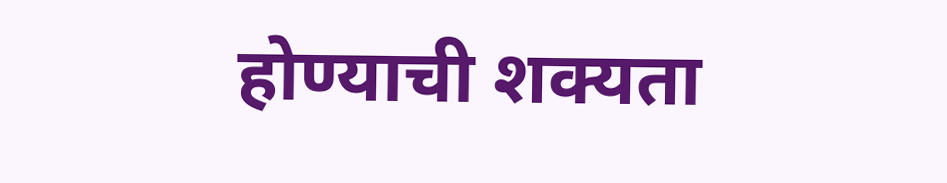होण्याची शक्यता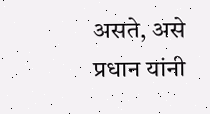असते, असे प्रधान यांनी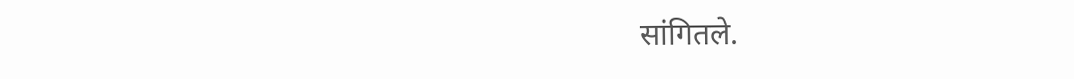सांगितले.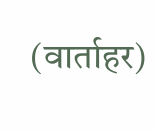(वार्ताहर)